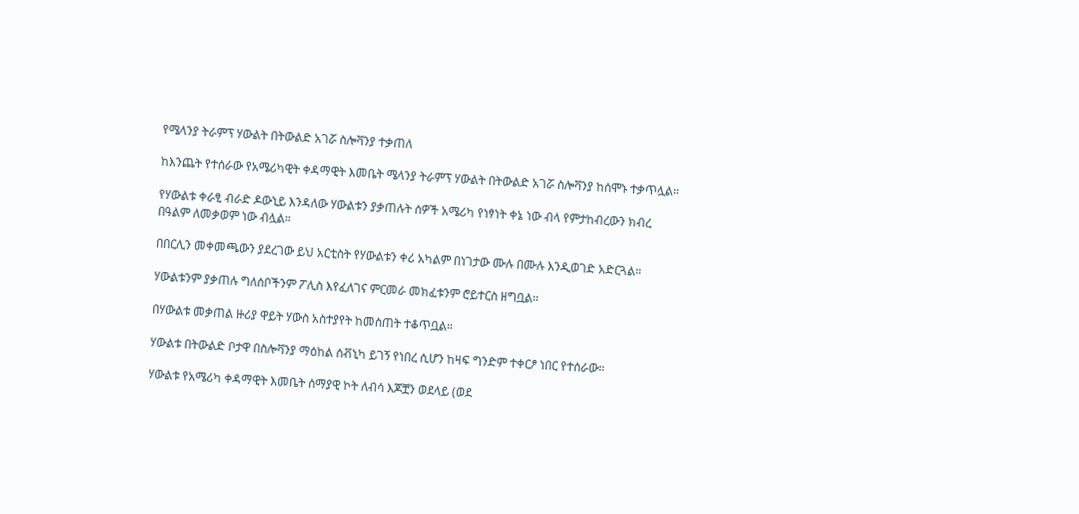የሜላንያ ትራምፕ ሃውልት በትውልድ አገሯ ስሎቫንያ ተቃጠለ

ከእንጨት የተሰራው የአሜሪካዊት ቀዳማዊት እመቤት ሜላንያ ትራምፕ ሃውልት በትውልድ አገሯ ስሎቫንያ ከሰሞኑ ተቃጥሏል።

የሃውልቱ ቀራፂ ብራድ ዶውኒይ እንዳለው ሃውልቱን ያቃጠሉት ሰዎች አሜሪካ የነፃነት ቀኔ ነው ብላ የምታከብረውን ክብረ በዓልም ለመቃወም ነው ብሏል።

በበርሊን መቀመጫውን ያደረገው ይህ አርቲስት የሃውልቱን ቀሪ አካልም በነገታው ሙሉ በሙሉ እንዲወገድ አድርጓል።

ሃውልቱንም ያቃጠሉ ግለሰቦችንም ፖሊስ እየፈለገና ምርመራ መክፈቱንም ሮይተርስ ዘግቧል።

በሃውልቱ መቃጠል ዙሪያ ዋይት ሃውስ አስተያየት ከመስጠት ተቆጥቧል።

ሃውልቱ በትውልድ ቦታዋ በስሎቫንያ ማዕከል ሰቭኒካ ይገኝ የነበረ ሲሆን ከዛፍ ግንድም ተቀርፆ ነበር የተሰራው።

ሃውልቱ የአሜሪካ ቀዳማዊት እመቤት ሰማያዊ ኮት ለብሳ እጆቿን ወደላይ (ወደ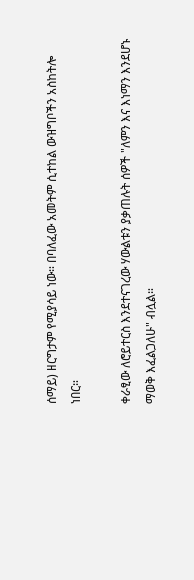ሰማይ) ዘርግታም የሚያሳይ ነው። በባለፈው አመትም ሲተከል ውዝግቦችን አስከትሎ ነበር።

ቀራፂው ለሮይተርስ እንደተናገረው ሃውልቱን ያቃጠሉት ሰዎች "ለምን እና እነማን እንደሆኑ ማወቅ እፈልጋለሁ" ብሏል።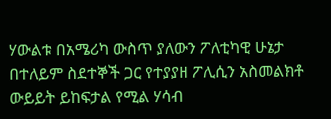ሃውልቱ በአሜሪካ ውስጥ ያለውን ፖለቲካዊ ሁኔታ በተለይም ስደተኞች ጋር የተያያዘ ፖሊሲን አስመልክቶ ውይይት ይከፍታል የሚል ሃሳብ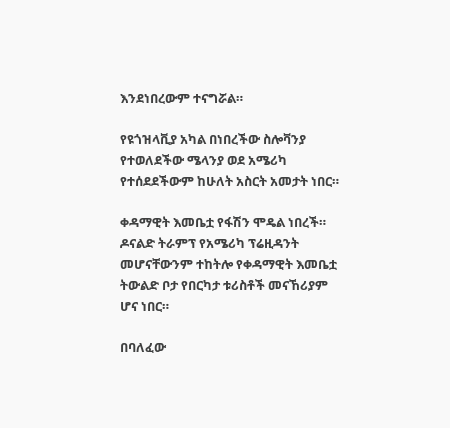እንደነበረውም ተናግሯል።

የዩጎዝላቪያ አካል በነበረችው ስሎቫንያ የተወለደችው ሜላንያ ወደ አሜሪካ የተሰደደችውም ከሁለት አስርት አመታት ነበር።

ቀዳማዊት እመቤቷ የፋሽን ሞዴል ነበረች። ዶናልድ ትራምፕ የአሜሪካ ፕሬዚዳንት መሆናቸውንም ተከትሎ የቀዳማዊት እመቤቷ ትውልድ ቦታ የበርካታ ቱሪስቶች መናኸሪያም ሆና ነበር።

በባለፈው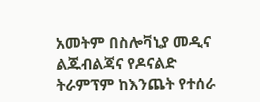አመትም በስሎቫኒያ መዲና ልጁብልጃና የዶናልድ ትራምፕም ከእንጨት የተሰራ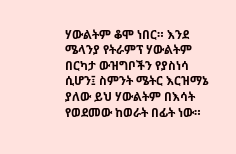ሃውልትም ቆሞ ነበር። እንደ ሜላንያ የትራምፕ ሃውልትም በርካታ ውዝግቦችን የያስነሳ ሲሆን፤ ስምንት ሜትር እርዝማኔ ያለው ይህ ሃውልትም በእሳት የወደመው ከወራት በፊት ነው።